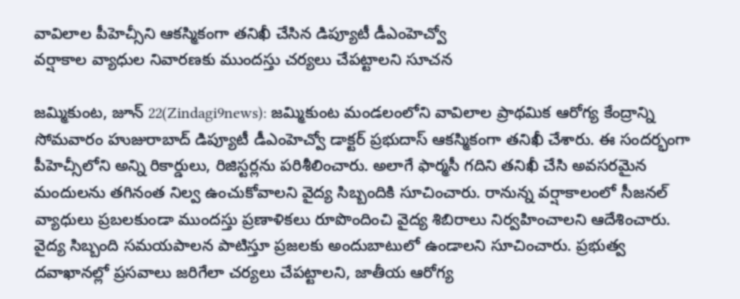వావిలాల పీహెచ్సీని ఆకస్మికంగా తనిఖీ చేసిన డిప్యూటీ డీఎంహెచ్వో
వర్షాకాల వ్యాధుల నివారణకు ముందస్తు చర్యలు చేపట్టాలని సూచన

జమ్మికుంట, జూన్ 22(Zindagi9news): జమ్మికుంట మండలంలోని వావిలాల ప్రాథమిక ఆరోగ్య కేంద్రాన్ని సోమవారం హుజురాబాద్ డిప్యూటీ డీఎంహెచ్వో డాక్టర్ ప్రభుదాస్ ఆకస్మికంగా తనిఖీ చేశారు. ఈ సందర్భంగా పీహెచ్సీలోని అన్ని రికార్డులు, రిజిస్టర్లను పరిశీలించారు. అలాగే ఫార్మసీ గదిని తనిఖీ చేసి అవసరమైన మందులను తగినంత నిల్వ ఉంచుకోవాలని వైద్య సిబ్బందికి సూచించారు. రానున్న వర్షాకాలంలో సీజనల్ వ్యాధులు ప్రబలకుండా ముందస్తు ప్రణాళికలు రూపొందించి వైద్య శిబిరాలు నిర్వహించాలని ఆదేశించారు. వైద్య సిబ్బంది సమయపాలన పాటిస్తూ ప్రజలకు అందుబాటులో ఉండాలని సూచించారు. ప్రభుత్వ దవాఖానల్లో ప్రసవాలు జరిగేలా చర్యలు చేపట్టాలని, జాతీయ ఆరోగ్య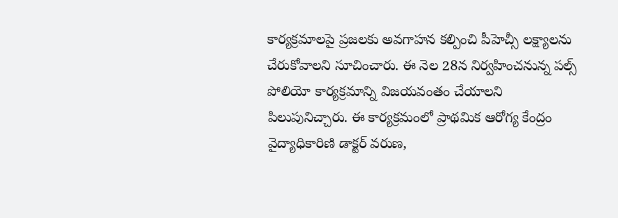కార్యక్రమాలపై ప్రజలకు అవగాహన కల్పించి పీహెచ్సీ లక్ష్యాలను చేరుకోవాలని సూచించారు. ఈ నెల 28న నిర్వహించనున్న పల్స్ పోలియో కార్యక్రమాన్ని విజయవంతం చేయాలని పిలుపునిచ్చారు. ఈ కార్యక్రమంలో ప్రాథమిక ఆరోగ్య కేంద్రం వైద్యాధికారిణి డాక్టర్ వరుణ,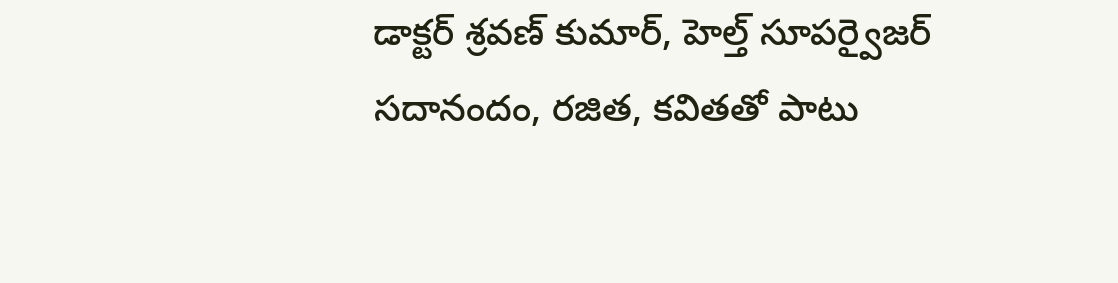డాక్టర్ శ్రవణ్ కుమార్, హెల్త్ సూపర్వైజర్ సదానందం, రజిత, కవితతో పాటు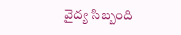వైద్య సిబ్బంది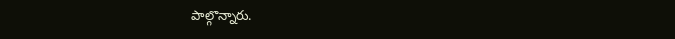పాల్గొన్నారు.